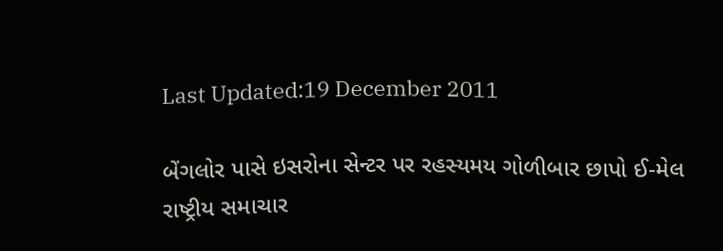Last Updated:19 December 2011

બેંગલોર પાસે ઇસરોના સેન્ટર પર રહસ્યમય ગોળીબાર છાપો ઈ-મેલ
રાષ્ટ્રીય સમાચાર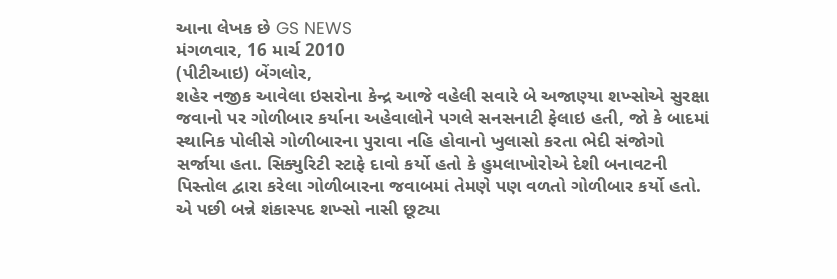આના લેખક છે GS NEWS
મંગળવાર, 16 માર્ચ 2010
(પીટીઆઇ) બેંગલોર,
શહેર નજીક આવેલા ઇસરોના કેન્દ્ર આજે વહેલી સવારે બે અજાણ્યા શખ્સોએ સુરક્ષા જવાનો પર ગોળીબાર કર્યાના અહેવાલોને પગલે સનસનાટી ફેલાઇ હતી, જો કે બાદમાં સ્થાનિક પોલીસે ગોળીબારના પુરાવા નહિ હોવાનો ખુલાસો કરતા ભેદી સંજોગો સર્જાયા હતા. સિક્યુરિટી સ્ટાફે દાવો કર્યો હતો કે હુમલાખોરોએ દેશી બનાવટની પિસ્તોલ દ્વારા કરેલા ગોળીબારના જવાબમાં તેમણે પણ વળતો ગોળીબાર કર્યો હતો. એ પછી બન્ને શંકાસ્પદ શખ્સો નાસી છૂટ્યા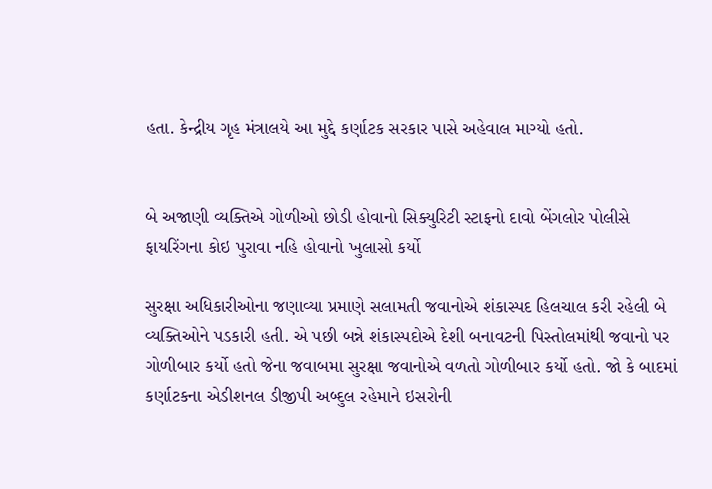હતા. કેન્દ્રીય ગૃહ મંત્રાલયે આ મુદ્દે કર્ણાટક સરકાર પાસે અહેવાલ માગ્યો હતો.


બે અજાણી વ્યક્તિએ ગોળીઓ છોડી હોવાનો સિક્યુરિટી સ્ટાફનો દાવો બેંગલોર પોલીસે ફાયરિંગના કોઇ પુરાવા નહિ હોવાનો ખુલાસો કર્યો

સુરક્ષા અધિકારીઓના જણાવ્યા પ્રમાણે સલામતી જવાનોએ શંકાસ્પદ હિલચાલ કરી રહેલી બે વ્યક્તિઓને પડકારી હતી. એ પછી બન્ને શંકાસ્પદોએ દેશી બનાવટની પિસ્તોલમાંથી જવાનો પર ગોળીબાર કર્યો હતો જેના જવાબમા સુરક્ષા જવાનોએ વળતો ગોળીબાર કર્યો હતો. જો કે બાદમાં કર્ણાટકના એડીશનલ ડીજીપી અબ્દુલ રહેમાને ઇસરોની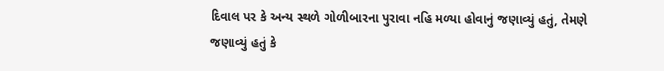દિવાલ પર કે અન્ય સ્થળે ગોળીબારના પુરાવા નહિ મળ્યા હોવાનું જણાવ્યું હતું, તેમણે જણાવ્યું હતું કે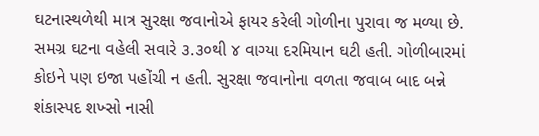ઘટનાસ્થળેથી માત્ર સુરક્ષા જવાનોએ ફાયર કરેલી ગોળીના પુરાવા જ મળ્યા છે. સમગ્ર ઘટના વહેલી સવારે ૩.૩૦થી ૪ વાગ્યા દરમિયાન ઘટી હતી. ગોળીબારમાં કોઇને પણ ઇજા પહોંચી ન હતી. સુરક્ષા જવાનોના વળતા જવાબ બાદ બન્ને શંકાસ્પદ શખ્સો નાસી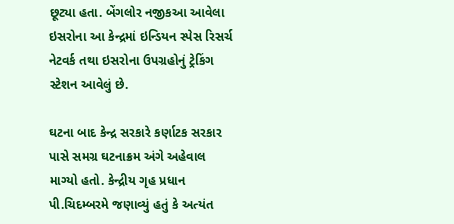છૂટ્યા હતા. બેંગલોર નજીકઆ આવેલા ઇસરોના આ કેન્દ્રમાં ઇન્ડિયન સ્પેસ રિસર્ચ નેટવર્ક તથા ઇસરોના ઉપગ્રહોનું ટ્રેકિંગ સ્ટેશન આવેલું છે.

ઘટના બાદ કેન્દ્ર સરકારે કર્ણાટક સરકાર પાસે સમગ્ર ઘટનાક્રમ અંગે અહેવાલ માગ્યો હતો. કેન્દ્રીય ગૃહ પ્રધાન પી.ચિદમ્બરમે જણાવ્યું હતું કે અત્યંત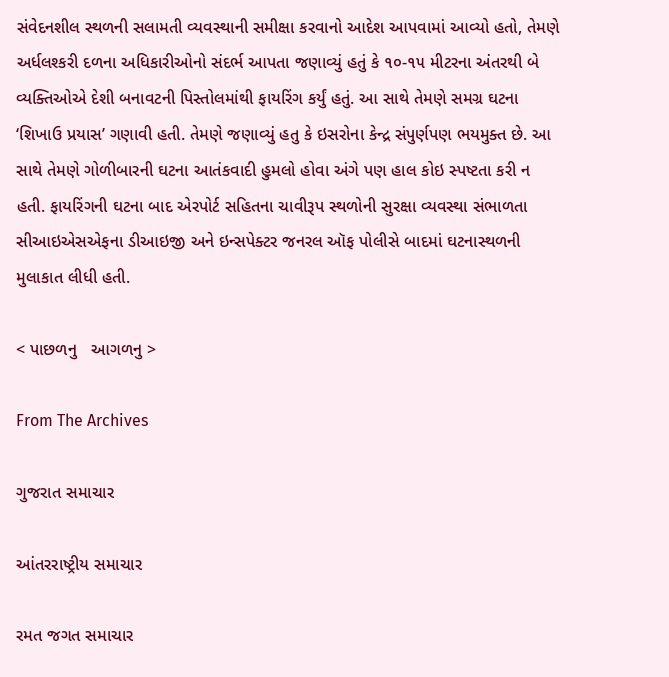સંવેદનશીલ સ્થળની સલામતી વ્યવસ્થાની સમીક્ષા કરવાનો આદેશ આપવામાં આવ્યો હતો, તેમણે અર્ધલશ્કરી દળના અધિકારીઓનો સંદર્ભ આપતા જણાવ્યું હતું કે ૧૦-૧૫ મીટરના અંતરથી બે વ્યક્તિઓએ દેશી બનાવટની પિસ્તોલમાંથી ફાયરિંગ કર્યું હતું. આ સાથે તેમણે સમગ્ર ઘટના ‘શિખાઉ પ્રયાસ’ ગણાવી હતી. તેમણે જણાવ્યું હતુ કે ઇસરોના કેન્દ્ર સંપુર્ણપણ ભયમુક્ત છે. આ સાથે તેમણે ગોળીબારની ઘટના આતંકવાદી હુમલો હોવા અંગે પણ હાલ કોઇ સ્પષ્ટતા કરી ન હતી. ફાયરિંગની ઘટના બાદ એરપોર્ટ સહિતના ચાવીરૂપ સ્થળોની સુરક્ષા વ્યવસ્થા સંભાળતા સીઆઇએસએફના ડીઆઇજી અને ઇન્સપેક્ટર જનરલ ઑફ પોલીસે બાદમાં ઘટનાસ્થળની મુલાકાત લીધી હતી.

< પાછળનુ   આગળનુ >

From The Archives

ગુજરાત સમાચાર

આંતરરાષ્ટ્રીય સમાચાર

રમત જગત સમાચાર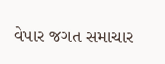વેપાર જગત સમાચાર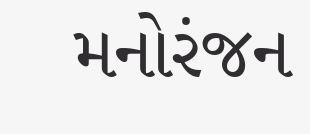મનોરંજન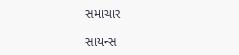સમાચાર

સાયન્સ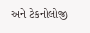અને ટેકનોલોજી